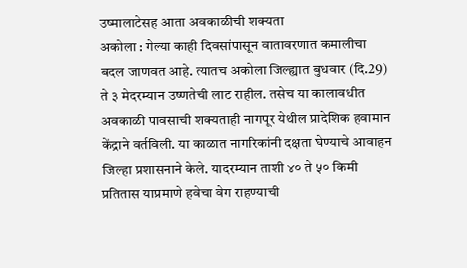उष्मालाटेसह आता अवकाळीची शक्यता
अकोला : गेल्या काही दिवसांपासून वातावरणात कमालीचा बदल जाणवत आहे. त्यातच अकोला जिल्ह्यात बुधवार (दि.29) ते ३ मेदरम्यान उष्णतेची लाट राहील. तसेच या कालावधीत अवकाळी पावसाची शक्यताही नागपूर येथील प्रादेशिक हवामान केंद्राने वर्तविली. या काळात नागरिकांनी दक्षता घेण्याचे आवाहन जिल्हा प्रशासनाने केले. यादरम्यान ताशी ४० ते ५० किमी प्रतितास याप्रमाणे हवेचा वेग राहण्याची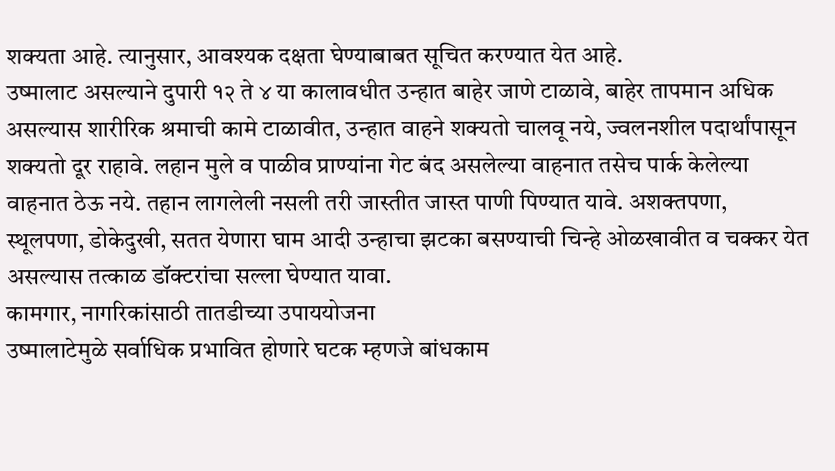शक्यता आहे. त्यानुसार, आवश्यक दक्षता घेण्याबाबत सूचित करण्यात येत आहे.
उष्मालाट असल्याने दुपारी १२ ते ४ या कालावधीत उन्हात बाहेर जाणे टाळावे, बाहेर तापमान अधिक असल्यास शारीरिक श्रमाची कामे टाळावीत, उन्हात वाहने शक्यतो चालवू नये, ज्वलनशील पदार्थांपासून शक्यतो दूर राहावे. लहान मुले व पाळीव प्राण्यांना गेट बंद असलेल्या वाहनात तसेच पार्क केलेल्या वाहनात ठेऊ नये. तहान लागलेली नसली तरी जास्तीत जास्त पाणी पिण्यात यावे. अशक्तपणा, स्थूलपणा, डोकेदुखी, सतत येणारा घाम आदी उन्हाचा झटका बसण्याची चिन्हे ओळखावीत व चक्कर येत असल्यास तत्काळ डॉक्टरांचा सल्ला घेण्यात यावा.
कामगार, नागरिकांसाठी तातडीच्या उपाययोजना
उष्मालाटेमुळे सर्वाधिक प्रभावित होणारे घटक म्हणजे बांधकाम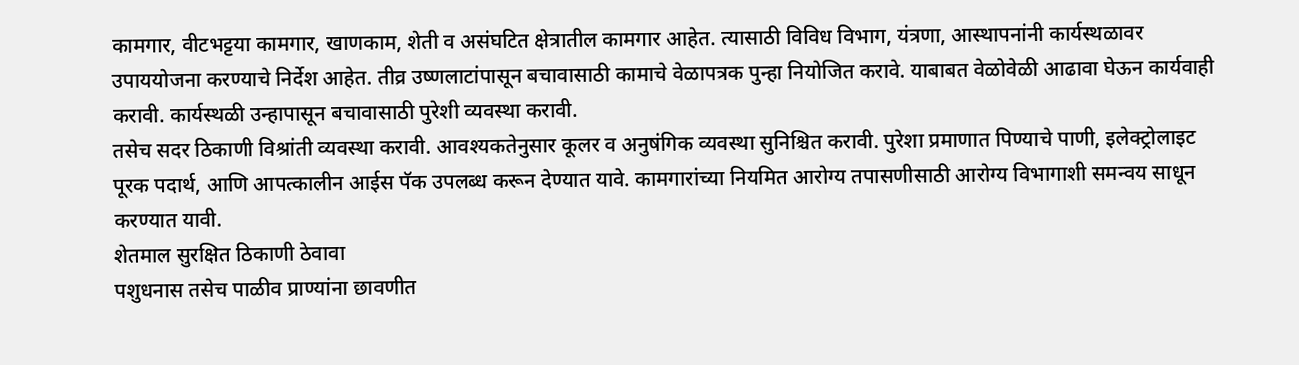कामगार, वीटभट्टया कामगार, खाणकाम, शेती व असंघटित क्षेत्रातील कामगार आहेत. त्यासाठी विविध विभाग, यंत्रणा, आस्थापनांनी कार्यस्थळावर उपाययोजना करण्याचे निर्देश आहेत. तीव्र उष्णलाटांपासून बचावासाठी कामाचे वेळापत्रक पुन्हा नियोजित करावे. याबाबत वेळोवेळी आढावा घेऊन कार्यवाही करावी. कार्यस्थळी उन्हापासून बचावासाठी पुरेशी व्यवस्था करावी.
तसेच सदर ठिकाणी विश्रांती व्यवस्था करावी. आवश्यकतेनुसार कूलर व अनुषंगिक व्यवस्था सुनिश्चित करावी. पुरेशा प्रमाणात पिण्याचे पाणी, इलेक्ट्रोलाइट पूरक पदार्थ, आणि आपत्कालीन आईस पॅक उपलब्ध करून देण्यात यावे. कामगारांच्या नियमित आरोग्य तपासणीसाठी आरोग्य विभागाशी समन्वय साधून करण्यात यावी.
शेतमाल सुरक्षित ठिकाणी ठेवावा
पशुधनास तसेच पाळीव प्राण्यांना छावणीत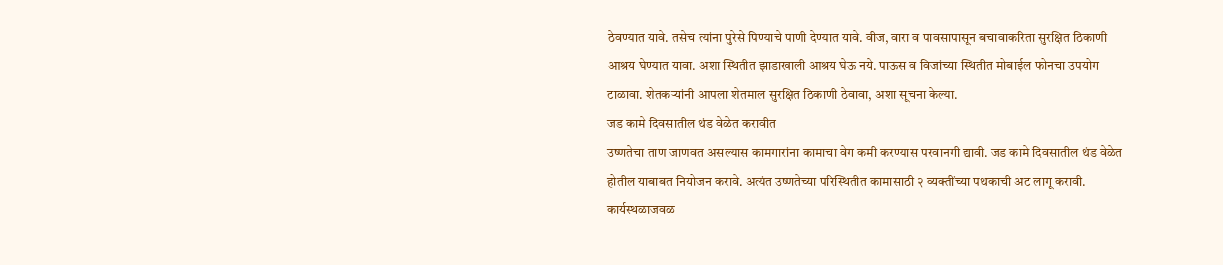ठेवण्यात यावे. तसेच त्यांना पुरेसे पिण्याचे पाणी देण्यात यावे. वीज, वारा व पावसापासून बचावाकरिता सुरक्षित ठिकाणी आश्रय घेण्यात यावा. अशा स्थितीत झाडाखाली आश्रय घेऊ नये. पाऊस व विजांच्या स्थितीत मोबाईल फोनचा उपयोग टाळावा. शेतकऱ्यांनी आपला शेतमाल सुरक्षित ठिकाणी ठेवावा, अशा सूचना केल्या.
जड कामे दिवसातील थंड वेळेत करावीत
उष्णतेचा ताण जाणवत असल्यास कामगारांना कामाचा वेग कमी करण्यास परवानगी द्यावी. जड कामे दिवसातील थंड वेळेत होतील याबाबत नियोजन करावे. अत्यंत उष्णतेच्या परिस्थितीत कामासाठी २ व्यक्तींच्या पथकाची अट लागू करावी. कार्यस्थळाजवळ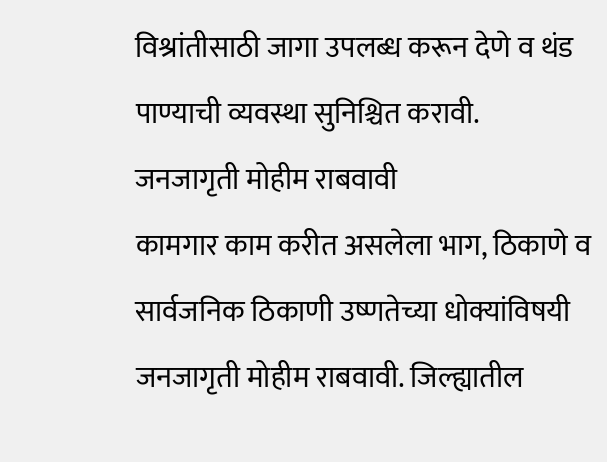विश्रांतीसाठी जागा उपलब्ध करून देणे व थंड पाण्याची व्यवस्था सुनिश्चित करावी.
जनजागृती मोहीम राबवावी
कामगार काम करीत असलेला भाग, ठिकाणे व सार्वजनिक ठिकाणी उष्णतेच्या धोक्यांविषयी जनजागृती मोहीम राबवावी. जिल्ह्यातील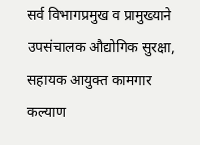सर्व विभागप्रमुख व प्रामुख्याने उपसंचालक औद्योगिक सुरक्षा, सहायक आयुक्त कामगार कल्याण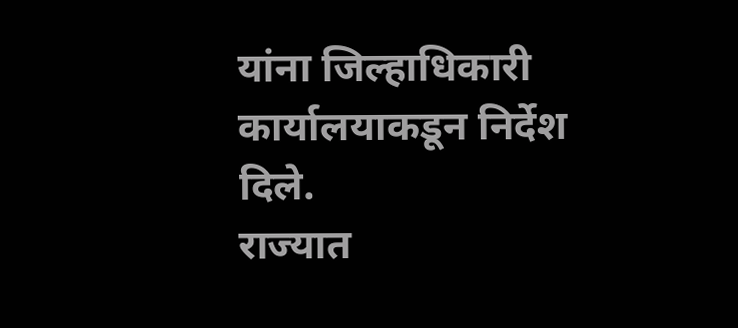यांना जिल्हाधिकारी कार्यालयाकडून निर्देश दिले.
राज्यात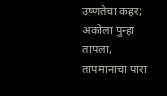उष्णतेचा कहर; अकोला पुन्हा तापला, तापमानाचा पारा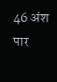46 अंश पार